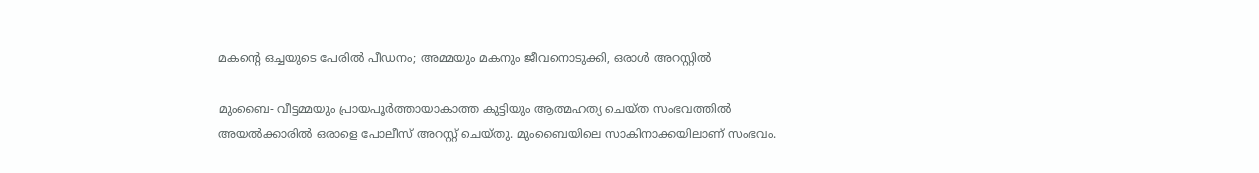മകന്റെ ഒച്ചയുടെ പേരില്‍ പീഡനം; അമ്മയും മകനും ജീവനൊടുക്കി, ഒരാള്‍ അറസ്റ്റില്‍

മുംബൈ- വീട്ടമ്മയും പ്രായപൂര്‍ത്തായാകാത്ത കുട്ടിയും ആത്മഹത്യ ചെയ്ത സംഭവത്തില്‍ അയല്‍ക്കാരില്‍ ഒരാളെ പോലീസ് അറസ്റ്റ് ചെയ്തു. മുംബൈയിലെ സാകിനാക്കയിലാണ് സംഭവം.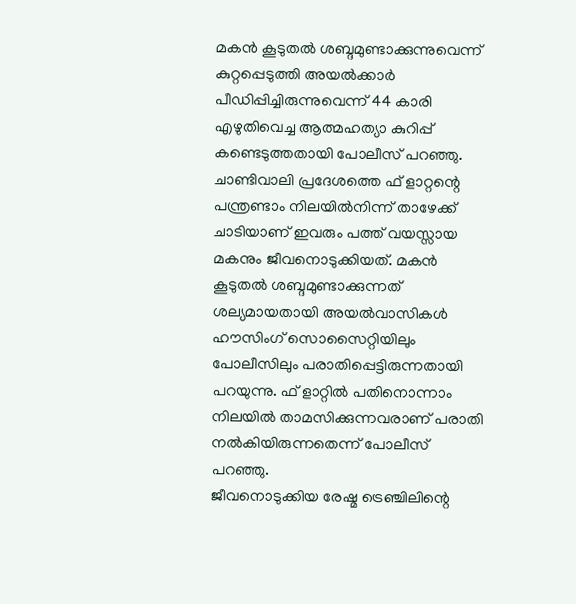മകന്‍ കൂടുതല്‍ ശബ്ദമുണ്ടാക്കുന്നുവെന്ന് കുറ്റപ്പെടുത്തി അയല്‍ക്കാര്‍ പീഡിപ്പിച്ചിരുന്നുവെന്ന് 44 കാരി എഴുതിവെച്ച ആത്മഹത്യാ കുറിപ്പ് കണ്ടെടുത്തതായി പോലീസ് പറഞ്ഞു.
ചാണ്ടിവാലി പ്രദേശത്തെ ഫ് ളാറ്റന്റെ പന്ത്രണ്ടാം നിലയില്‍നിന്ന് താഴേക്ക് ചാടിയാണ് ഇവരും പത്ത് വയസ്സായ മകനും ജീവനൊടുക്കിയത്. മകന്‍ കൂടുതല്‍ ശബ്ദമുണ്ടാക്കുന്നത് ശല്യമായതായി അയല്‍വാസികള്‍ ഹൗസിംഗ് സൊസൈറ്റിയിലും പോലീസിലും പരാതിപ്പെട്ടിരുന്നതായി പറയുന്നു. ഫ് ളാറ്റില്‍ പതിനൊന്നാം നിലയില്‍ താമസിക്കുന്നവരാണ് പരാതി നല്‍കിയിരുന്നതെന്ന് പോലീസ് പറഞ്ഞു.
ജീവനൊടുക്കിയ രേഷ്മ ട്രെഞ്ചിലിന്റെ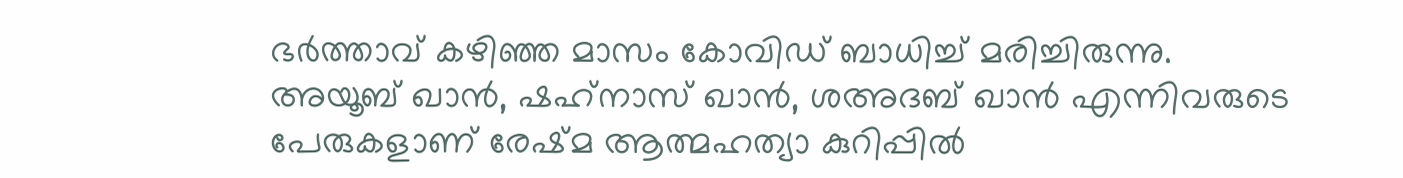ഭര്‍ത്താവ് കഴിഞ്ഞ മാസം കോവിഡ് ബാധിച്ച് മരിച്ചിരുന്നു.
അയൂബ് ഖാന്‍, ഷഹ്‌നാസ് ഖാന്‍, ശഅദബ് ഖാന്‍ എന്നിവരുടെ പേരുകളാണ് രേഷ്മ ആത്മഹത്യാ കുറിപ്പില്‍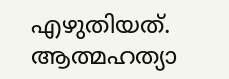എഴുതിയത്. ആത്മഹത്യാ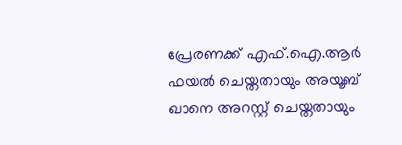പ്രേരണക്ക് എഫ്.ഐ.ആര്‍ ഫയല്‍ ചെയ്തതായും അയൂബ് ഖാനെ അറസ്റ്റ് ചെയ്തതായും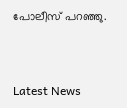പോലീസ് പറഞ്ഞു.



Latest News